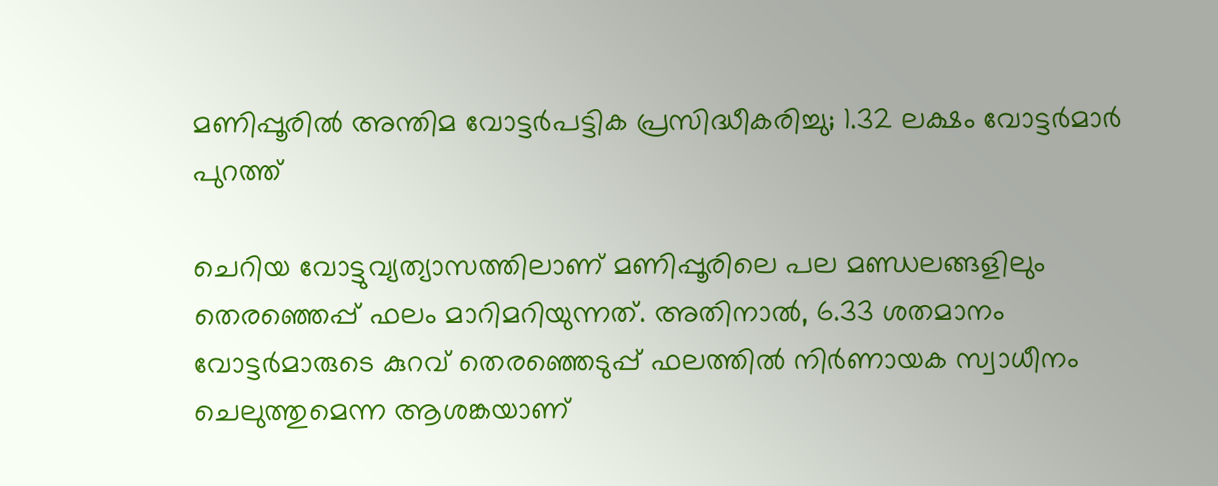മണിപ്പൂരില്‍ അന്തിമ വോട്ടര്‍പട്ടിക പ്രസിദ്ധീകരിച്ചു; 1.32 ലക്ഷം വോട്ടര്‍മാര്‍ പുറത്ത്

ചെറിയ വോട്ടുവ്യത്യാസത്തിലാണ് മണിപ്പൂരിലെ പല മണ്ഡലങ്ങളിലും തെരഞ്ഞെപ്പ് ഫലം മാറിമറിയുന്നത്. അതിനാൽ, 6.33 ശതമാനം വോട്ടർമാരുടെ കുറവ് തെരഞ്ഞെടുപ്പ് ഫലത്തിൽ നിർണായക സ്വാധീനം ചെലുത്തുമെന്ന ആശങ്കയാണ്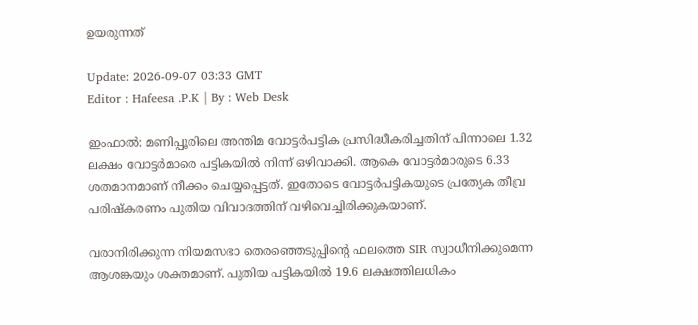ഉയരുന്നത്

Update: 2026-09-07 03:33 GMT
Editor : Hafeesa .P.K | By : Web Desk

ഇംഫാൽ: മണിപ്പൂരിലെ അന്തിമ വോട്ടർപട്ടിക പ്രസിദ്ധീകരിച്ചതിന് പിന്നാലെ 1.32 ലക്ഷം വോട്ടർമാരെ പട്ടികയിൽ നിന്ന് ഒഴിവാക്കി. ആകെ വോട്ടർമാരുടെ 6.33 ശതമാനമാണ് നീക്കം ചെയ്യപ്പെട്ടത്. ഇതോടെ വോട്ടർപട്ടികയുടെ പ്രത്യേക തീവ്ര പരിഷ്കരണം പുതിയ വിവാദത്തിന് വഴിവെച്ചിരിക്കുകയാണ്.

വരാനിരിക്കുന്ന നിയമസഭാ തെരഞ്ഞെടുപ്പിന്റെ ഫലത്തെ SIR സ്വാധീനിക്കുമെന്ന ആശങ്കയും ശക്തമാണ്. പുതിയ പട്ടികയിൽ 19.6 ലക്ഷത്തിലധികം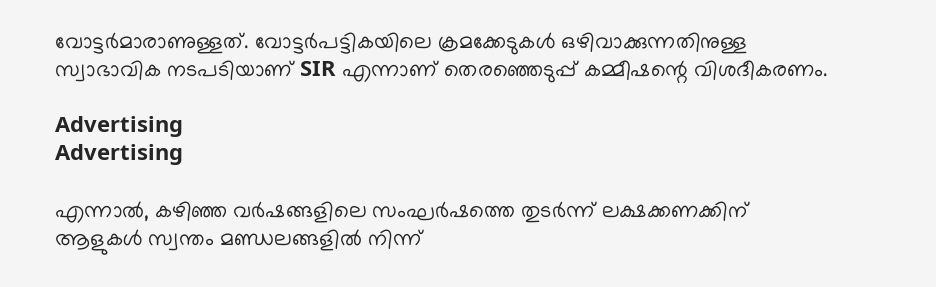വോട്ടർമാരാണുള്ളത്. വോട്ടർപട്ടികയിലെ ക്രമക്കേടുകൾ ഒഴിവാക്കുന്നതിനുള്ള സ്വാഭാവിക നടപടിയാണ് SIR എന്നാണ് തെരഞ്ഞെടുപ്പ് കമ്മീഷന്റെ വിശദീകരണം.

Advertising
Advertising

എന്നാൽ, കഴിഞ്ഞ വർഷങ്ങളിലെ സംഘർഷത്തെ തുടർന്ന് ലക്ഷക്കണക്കിന് ആളുകൾ സ്വന്തം മണ്ഡലങ്ങളിൽ നിന്ന്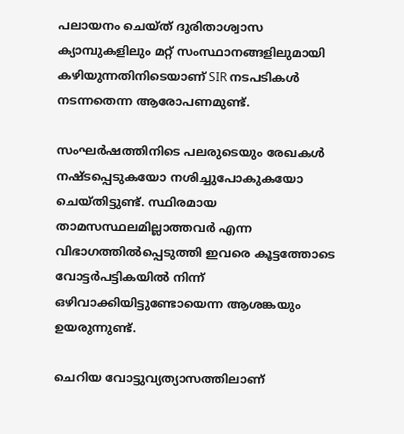പലായനം ചെയ്ത് ദുരിതാശ്വാസ ക്യാമ്പുകളിലും മറ്റ് സംസ്ഥാനങ്ങളിലുമായി കഴിയുന്നതിനിടെയാണ് SIR നടപടികൾ നടന്നതെന്ന ആരോപണമുണ്ട്.

സംഘർഷത്തിനിടെ പലരുടെയും രേഖകൾ നഷ്ടപ്പെടുകയോ നശിച്ചുപോകുകയോ ചെയ്തിട്ടുണ്ട്. സ്ഥിരമായ താമസസ്ഥലമില്ലാത്തവർ എന്ന വിഭാഗത്തിൽപ്പെടുത്തി ഇവരെ കൂട്ടത്തോടെ വോട്ടർപട്ടികയിൽ നിന്ന് ഒഴിവാക്കിയിട്ടുണ്ടോയെന്ന ആശങ്കയും ഉയരുന്നുണ്ട്.

ചെറിയ വോട്ടുവ്യത്യാസത്തിലാണ്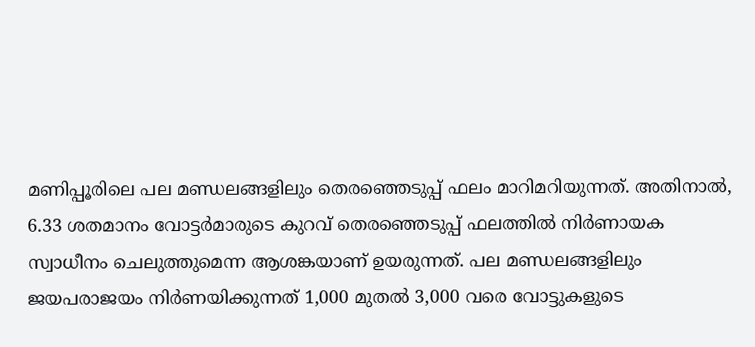മണിപ്പൂരിലെ പല മണ്ഡലങ്ങളിലും തെരഞ്ഞെടുപ്പ് ഫലം മാറിമറിയുന്നത്. അതിനാൽ, 6.33 ശതമാനം വോട്ടർമാരുടെ കുറവ് തെരഞ്ഞെടുപ്പ് ഫലത്തിൽ നിർണായക സ്വാധീനം ചെലുത്തുമെന്ന ആശങ്കയാണ് ഉയരുന്നത്. പല മണ്ഡലങ്ങളിലും ജയപരാജയം നിർണയിക്കുന്നത് 1,000 മുതൽ 3,000 വരെ വോട്ടുകളുടെ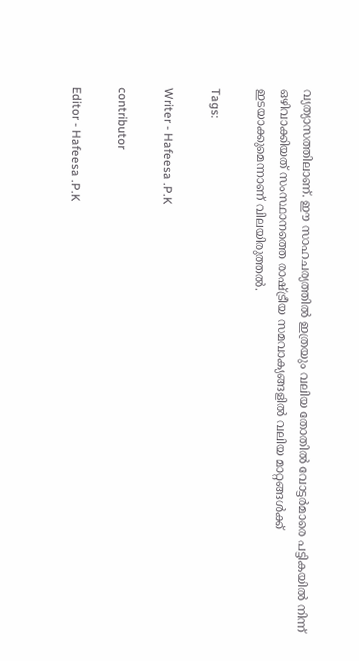വ്യത്യാസത്തിലാണ്. ഈ സാഹചര്യത്തിൽ ഇത്രയും വലിയ തോതിൽ വോട്ടർമാരെ പട്ടികയിൽ നിന്ന് ഒഴിവാക്കിയത് സംസ്ഥാനത്തെ രാഷ്ട്രീയ സമവാക്യങ്ങളിൽ വലിയ മാറ്റങ്ങൾക്ക് ഇടയാക്കുമെന്നാണ് വിലയിരുത്തൽ.

Tags:

Writer - Hafeesa .P.K

contributor

Editor - Hafeesa .P.K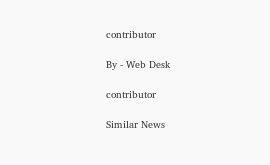contributor

By - Web Desk

contributor

Similar News